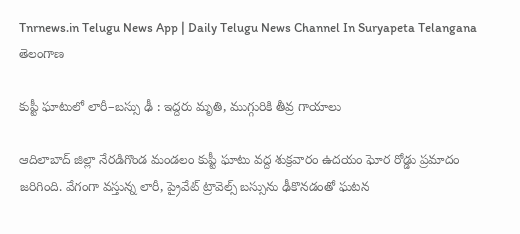Tnrnews.in Telugu News App | Daily Telugu News Channel In Suryapeta Telangana
తెలంగాణ

కుప్టీ ఘాటులో లారీ–బస్సు ఢీ : ఇద్దరు మృతి, ముగ్గురికి తీవ్ర గాయాలు

ఆదిలాబాద్ జిల్లా నేరడిగొండ మండలం కుప్టీ ఘాటు వద్ద శుక్రవారం ఉదయం ఘోర రోడ్డు ప్రమాదం జరిగింది. వేగంగా వస్తున్న లారీ, ప్రైవేట్ ట్రావెల్స్ బస్సును ఢీకొనడంతో ఘటన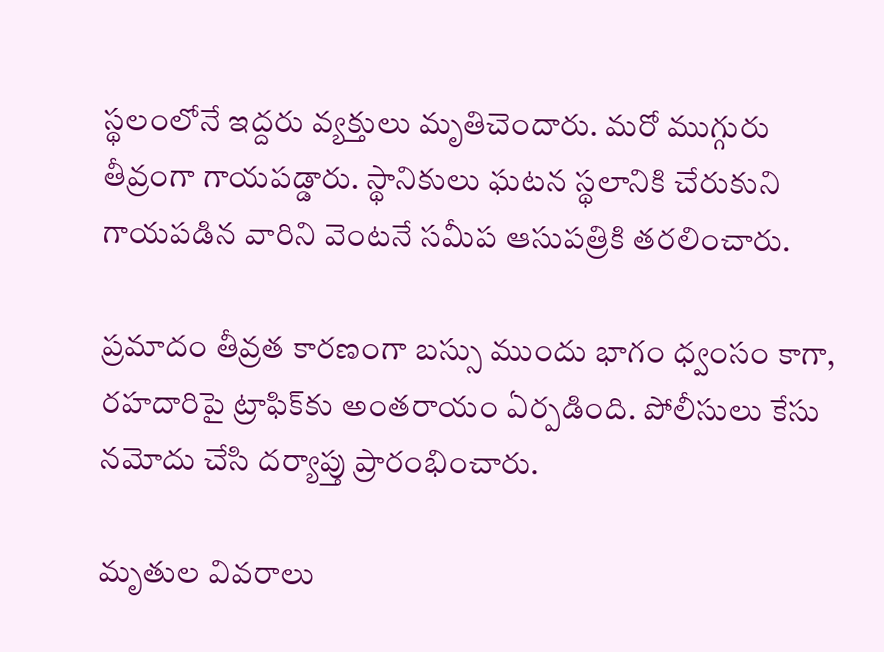స్థలంలోనే ఇద్దరు వ్యక్తులు మృతిచెందారు. మరో ముగ్గురు తీవ్రంగా గాయపడ్డారు. స్థానికులు ఘటన స్థలానికి చేరుకుని గాయపడిన వారిని వెంటనే సమీప ఆసుపత్రికి తరలించారు.

ప్రమాదం తీవ్రత కారణంగా బస్సు ముందు భాగం ధ్వంసం కాగా, రహదారిపై ట్రాఫిక్‌కు అంతరాయం ఏర్పడింది. పోలీసులు కేసు నమోదు చేసి దర్యాప్తు ప్రారంభించారు.

మృతుల వివరాలు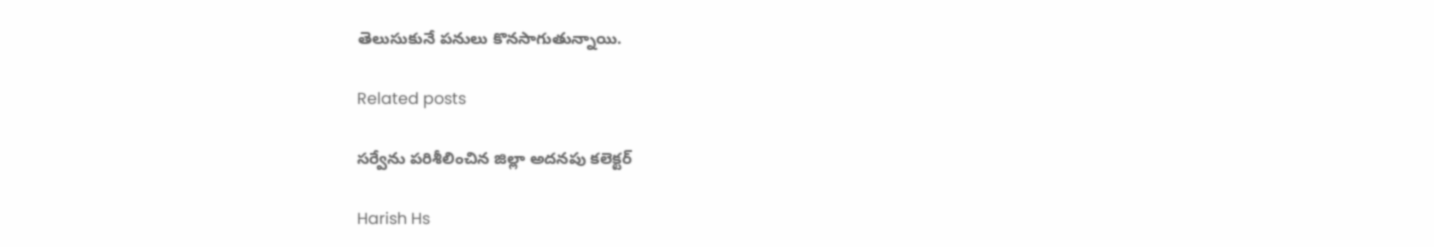తెలుసుకునే పనులు కొనసాగుతున్నాయి.

Related posts

సర్వేను పరిశీలించిన జిల్లా అదనపు కలెక్టర్

Harish Hs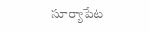సూర్యాపేట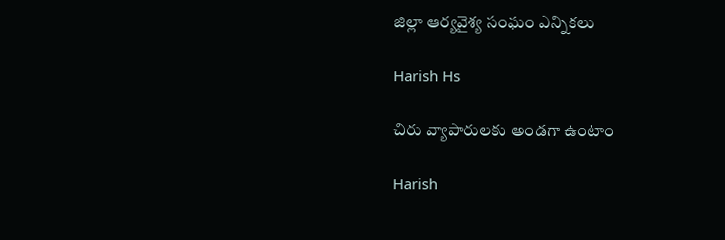జిల్లా ఆర్యవైశ్య సంఘం ఎన్నికలు

Harish Hs

చిరు వ్యాపారులకు అండగా ఉంటాం

Harish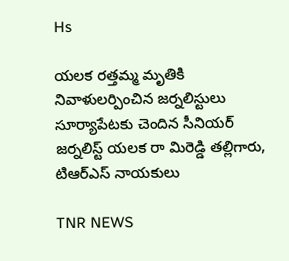Hs

యలక రత్తమ్మ మృతికి నివాళులర్పించిన జర్నలిస్టులు సూర్యాపేటకు చెందిన సీనియర్ జర్నలిస్ట్ యలక రా మిరెడ్డి తల్లిగారు, టిఆర్ఎస్ నాయకులు

TNR NEWS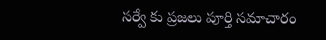సర్వే కు ప్రజలు పూర్తి సమాచారం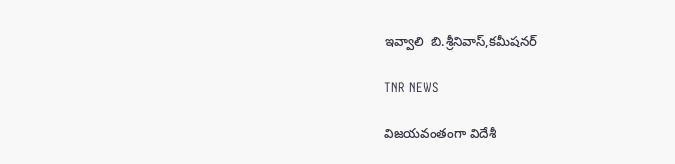ఇవ్వాలి  బి.శ్రీనివాస్,కమీషనర్

TNR NEWS

విజయవంతంగా విదేశీ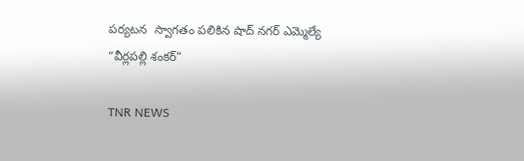పర్యటన  స్వాగతం పలికిన షాద్ నగర్ ఎమ్మెల్యే “వీర్లపల్లి శంకర్”

TNR NEWS